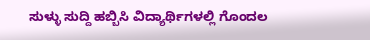ಸುಳ್ಳು ಸುದ್ದಿ ಹಬ್ಬಿಸಿ‌ ವಿದ್ಯಾರ್ಥಿಗಳಲ್ಲಿ ಗೊಂದಲ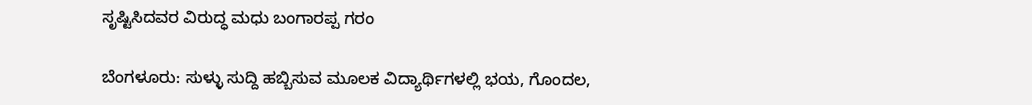ಸೃಷ್ಟಿಸಿದವರ ‌ವಿರುದ್ಧ ಮಧು ಬಂಗಾರಪ್ಪ ಗರಂ

ಬೆಂಗಳೂರು: ಸುಳ್ಳು ಸುದ್ದಿ ಹಬ್ಬಿಸುವ ಮೂಲಕ ವಿದ್ಯಾರ್ಥಿಗಳಲ್ಲಿ ಭಯ, ಗೊಂದಲ,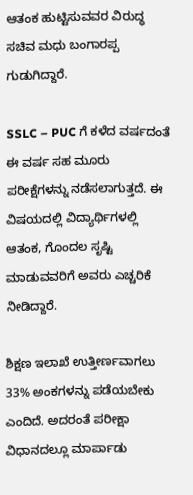ಆತಂಕ ಹುಟ್ಟಿಸುವವರ ವಿರುದ್ಧ ಸಚಿವ ಮಧು ಬಂಗಾರಪ್ಪ ಗುಡುಗಿದ್ದಾರೆ.

SSLC – PUC ಗೆ ಕಳೆದ ವರ್ಷದಂತೆ ಈ ವರ್ಷ ಸಹ ಮೂರು ಪರೀಕ್ಷೆಗಳನ್ನು ನಡೆಸಲಾಗುತ್ತದೆ. ಈ ವಿಷಯದಲ್ಲಿ ವಿದ್ಯಾರ್ಥಿಗಳಲ್ಲಿ ಆತಂಕ, ಗೊಂದಲ ಸೃಷ್ಟಿ ಮಾಡುವವರಿಗೆ ಅವರು ಎಚ್ಚರಿಕೆ ನೀಡಿದ್ದಾರೆ.

ಶಿಕ್ಷಣ ಇಲಾಖೆ ಉತ್ತೀರ್ಣವಾಗಲು 33% ಅಂಕಗಳನ್ನು ಪಡೆಯಬೇಕು ಎಂದಿದೆ. ಅದರಂತೆ ಪರೀಕ್ಷಾ ವಿಧಾನದಲ್ಲೂ ಮಾರ್ಪಾಡು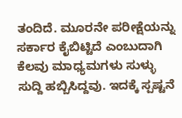ತಂದಿದೆ. ಮೂರನೇ ಪರೀಕ್ಷೆಯನ್ನು ಸರ್ಕಾರ ಕೈಬಿಟ್ಟಿದೆ ಎಂಬುದಾಗಿ ಕೆಲವು ಮಾಧ್ಯಮಗಳು ಸುಳ್ಳು ಸುದ್ದಿ ಹಬ್ಬಿಸಿದ್ದವು. ಇದಕ್ಕೆ ಸ್ಪಷ್ಟನೆ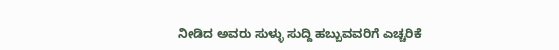ನೀಡಿದ ಅವರು ಸುಳ್ಳು ಸುದ್ದಿ ಹಬ್ಬುವವರಿಗೆ ಎಚ್ಚರಿಕೆ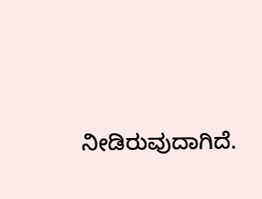ನೀಡಿರುವುದಾಗಿದೆ.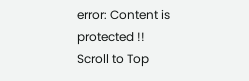error: Content is protected !!
Scroll to Top